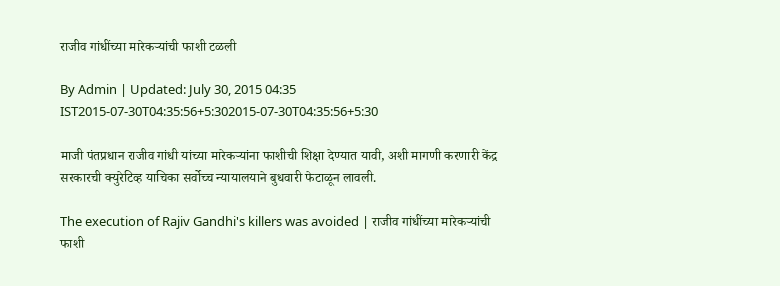राजीव गांधींच्या मारेकऱ्यांची फाशी टळली

By Admin | Updated: July 30, 2015 04:35 IST2015-07-30T04:35:56+5:302015-07-30T04:35:56+5:30

माजी पंतप्रधान राजीव गांधी यांच्या मारेकऱ्यांना फाशीची शिक्षा देण्यात यावी, अशी मागणी करणारी केंद्र सरकारची क्युरेटिव्ह याचिका सर्वोच्च न्यायालयाने बुधवारी फेटाळून लावली.

The execution of Rajiv Gandhi's killers was avoided | राजीव गांधींच्या मारेकऱ्यांची फाशी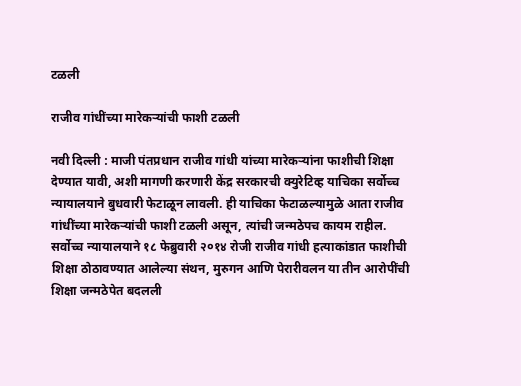टळली

राजीव गांधींच्या मारेकऱ्यांची फाशी टळली

नवी दिल्ली : माजी पंतप्रधान राजीव गांधी यांच्या मारेकऱ्यांना फाशीची शिक्षा देण्यात यावी, अशी मागणी करणारी केंद्र सरकारची क्युरेटिव्ह याचिका सर्वोच्च न्यायालयाने बुधवारी फेटाळून लावली. ही याचिका फेटाळल्यामुळे आता राजीव गांधींच्या मारेकऱ्यांची फाशी टळली असून, त्यांची जन्मठेपच कायम राहील.
सर्वोच्च न्यायालयाने १८ फेब्रुवारी २०१४ रोजी राजीव गांधी हत्याकांडात फाशीची शिक्षा ठोठावण्यात आलेल्या संथन, मुरुगन आणि पेरारीवलन या तीन आरोपींची शिक्षा जन्मठेपेत बदलली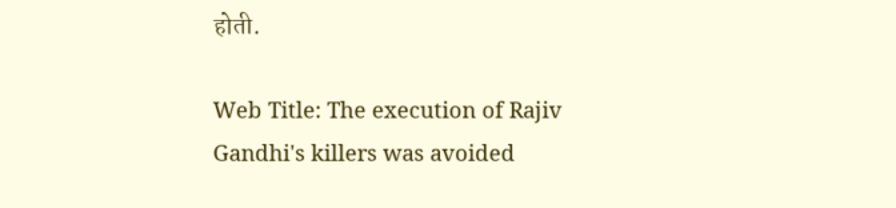होती.

Web Title: The execution of Rajiv Gandhi's killers was avoided